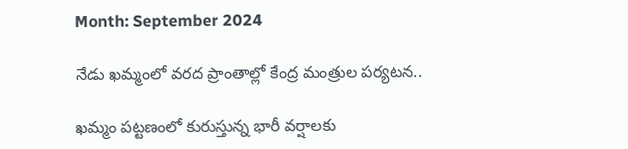Month: September 2024

నేడు ఖమ్మంలో వరద ప్రాంతాల్లో కేంద్ర మంత్రుల పర్యటన..

ఖమ్మం పట్టణంలో కురుస్తున్న భారీ వర్షాలకు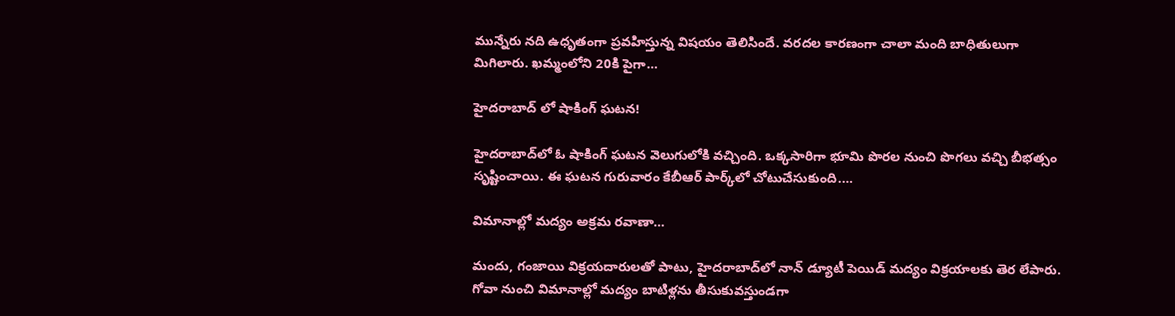మున్నేరు నది ఉధృతంగా ప్రవహిస్తున్న విషయం తెలిసిందే. వరదల కారణంగా చాలా మంది బాధితులుగా మిగిలారు. ఖమ్మంలోని 20కి పైగా…

హైదరాబాద్ లో షాకింగ్ ఘటన!

హైదరాబాద్‌లో ఓ షాకింగ్ ఘటన వెలుగులోకి వచ్చింది. ఒక్కసారిగా భూమి పొరల నుంచి పొగలు వచ్చి బీభత్సం సృష్టించాయి. ఈ ఘటన గురువారం కేబీఆర్‌ పార్క్‌లో చోటుచేసుకుంది.…

విమానాల్లో మద్యం అక్రమ రవాణా…

మందు, గంజాయి విక్రయదారులతో పాటు, హైదరాబాద్‌లో నాన్ డ్యూటీ పెయిడ్ మద్యం విక్రయాలకు తెర లేపారు. గోవా నుంచి విమానాల్లో మద్యం బాటిళ్లను తీసుకువస్తుండగా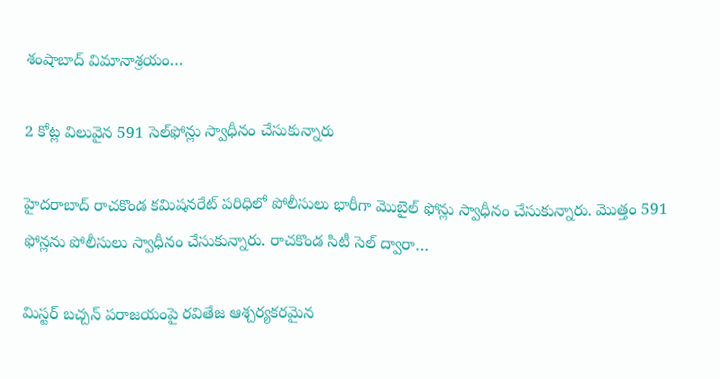శంషాబాద్ విమానాశ్రయం…

2 కోట్ల విలువైన 591 సెల్‌ఫోన్లు స్వాధీనం చేసుకున్నారు

హైదరాబాద్‌ రాచకొండ కమిషనరేట్‌ పరిధిలో పోలీసులు భారీగా మొబైల్‌ ఫోన్లు స్వాధీనం చేసుకున్నారు. మొత్తం 591 ఫోన్లను పోలీసులు స్వాధీనం చేసుకున్నారు. రాచకొండ సిటీ సెల్ ద్వారా…

మిస్టర్ బచ్చన్ పరాజయంపై రవితేజ ఆశ్చర్యకరమైన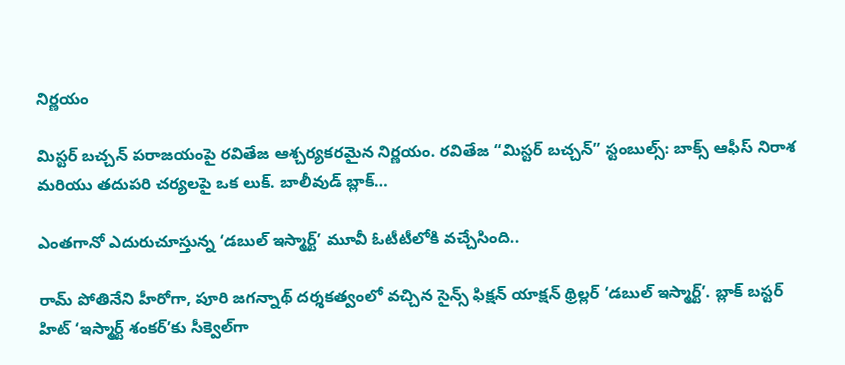నిర్ణయం

మిస్టర్ బచ్చన్ పరాజయంపై రవితేజ ఆశ్చర్యకరమైన నిర్ణయం. రవితేజ “మిస్టర్ బచ్చన్” స్టంబుల్స్: బాక్స్ ఆఫీస్ నిరాశ మరియు తదుపరి చర్యలపై ఒక లుక్. బాలీవుడ్ బ్లాక్…

ఎంతగానో ఎదురుచూస్తున్న ‘డబుల్‌ ఇస్మార్ట్‌’ మూవీ ఓటీటీలోకి వచ్చేసింది..

రామ్‌ పోతినేని హీరోగా, పూరి జగన్నాథ్ దర్శకత్వంలో వచ్చిన సైన్స్‌ ఫిక్షన్‌ యాక్షన్‌ థ్రిల్లర్‌ ‘డబుల్‌ ఇస్మార్ట్‌’. బ్లాక్ బస్టర్ హిట్‌ ‘ఇస్మార్ట్‌ శంకర్‌’కు సీక్వెల్‌గా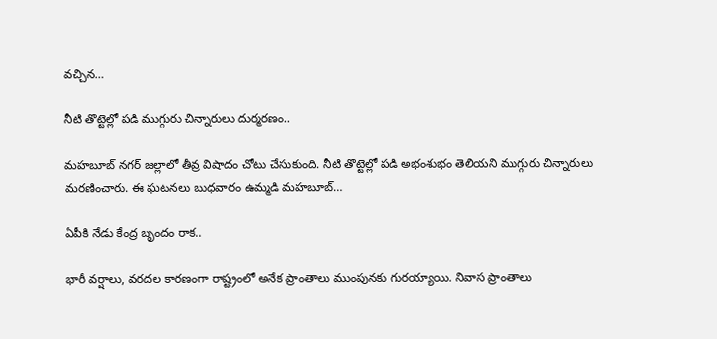వచ్చిన…

నీటి తొట్టెల్లో పడి ముగ్గురు చిన్నారులు దుర్మరణం..

మహబూబ్ నగర్ జల్లాలో తీవ్ర విషాదం చోటు చేసుకుంది. నీటి తొట్టెల్లో పడి అభంశుభం తెలియని ముగ్గురు చిన్నారులు మరణించారు. ఈ ఘటనలు బుధవారం ఉమ్మడి మహబూబ్…

ఏపీకి నేడు కేంద్ర బృందం రాక..

భారీ వర్షాలు, వరదల కారణంగా రాష్ట్రంలో అనేక ప్రాంతాలు ముంపునకు గురయ్యాయి. నివాస ప్రాంతాలు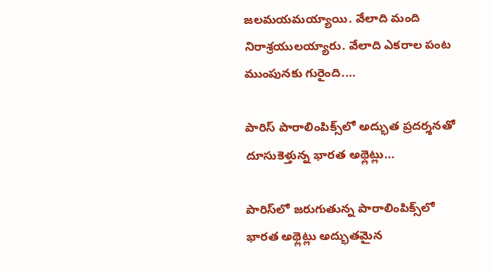జలమయమయ్యాయి. వేలాది మంది నిరాశ్రయులయ్యారు. వేలాది ఎకరాల పంట ముంపునకు గురైంది.…

పారిస్‌ పారాలింపిక్స్‌లో అద్భుత‌ ప్ర‌ద‌ర్శ‌న‌తో దూసుకెళ్తున్న భార‌త అథ్లెట్లు…

పారిస్‌లో జ‌రుగుతున్న పారాలింపిక్స్‌లో భార‌త అథ్లెట్లు అద్భుత‌మైన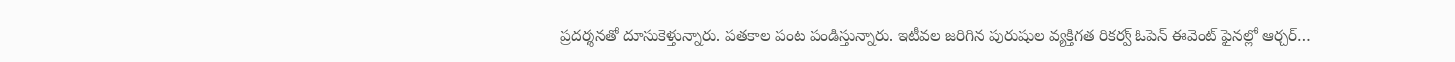ప్ర‌ద‌ర్శ‌న‌తో దూసుకెళ్తున్నారు. ప‌త‌కాల పంట పండిస్తున్నారు. ఇటీవల జరిగిన పురుషుల వ్యక్తిగత రికర్వ్ ఓపెన్ ఈవెంట్ ఫైనల్లో ఆర్చర్…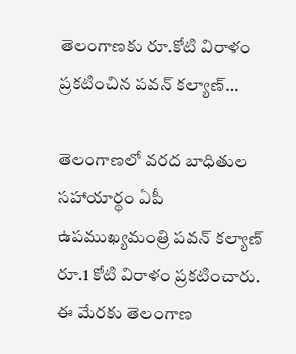తెలంగాణకు రూ.కోటి విరాళం ప్రకటించిన పవన్ కల్యాణ్…

తెలంగాణలో వరద బాధితుల సహాయార్థం ఏపీ ఉపముఖ్యమంత్రి పవన్ కల్యాణ్ రూ.1 కోటి విరాళం ప్రకటించారు. ఈ మేరకు తెలంగాణ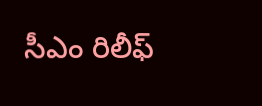సీఎం రిలీఫ్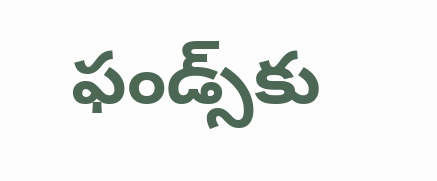ఫండ్స్‌కు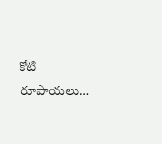కోటి రూపాయలు…